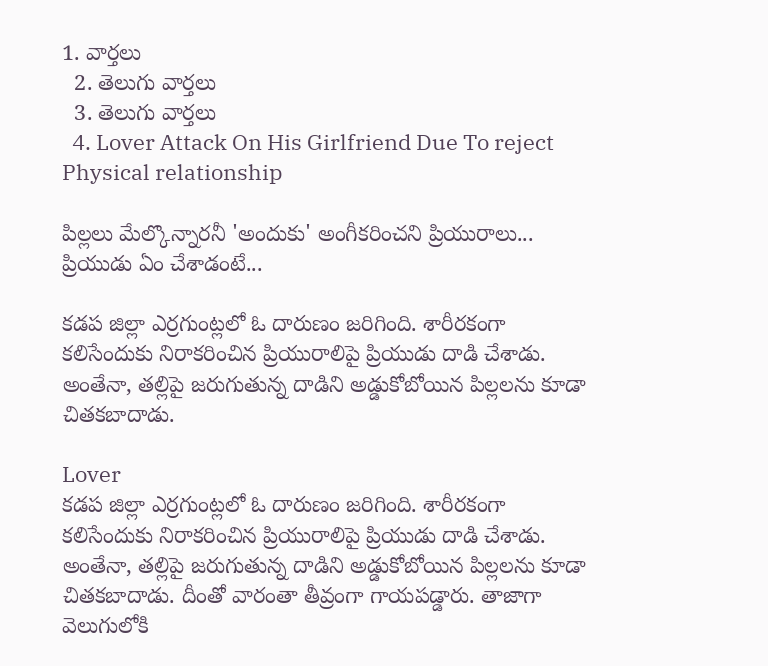1. వార్తలు
  2. తెలుగు వార్తలు
  3. తెలుగు వార్తలు
  4. Lover Attack On His Girlfriend Due To reject Physical relationship

పిల్లలు మేల్కొన్నారనీ 'అందుకు' అంగీకరించని ప్రియురాలు... ప్రియుడు ఏం చేశాడంటే...

కడప జిల్లా ఎర్రగుంట్లలో ఓ దారుణం జరిగింది. శారీరకంగా కలిసేందుకు నిరాకరించిన ప్రియురాలిపై ప్రియుడు దాడి చేశాడు. అంతేనా, తల్లిపై జరుగుతున్న దాడిని అడ్డుకోబోయిన పిల్లలను కూడా చితకబాదాడు.

Lover
కడప జిల్లా ఎర్రగుంట్లలో ఓ దారుణం జరిగింది. శారీరకంగా కలిసేందుకు నిరాకరించిన ప్రియురాలిపై ప్రియుడు దాడి చేశాడు. అంతేనా, తల్లిపై జరుగుతున్న దాడిని అడ్డుకోబోయిన పిల్లలను కూడా చితకబాదాడు. దీంతో వారంతా తీవ్రంగా గాయపడ్డారు. తాజాగా వెలుగులోకి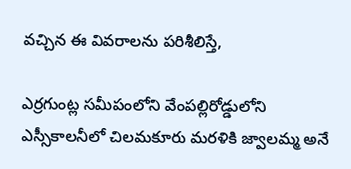వచ్చిన ఈ వివరాలను పరిశీలిస్తే,

ఎర్రగుంట్ల సమీపంలోని వేంపల్లిరోడ్డులోని ఎస్సీకాలనీలో చిలమకూరు మరళికి జ్వాలమ్మ అనే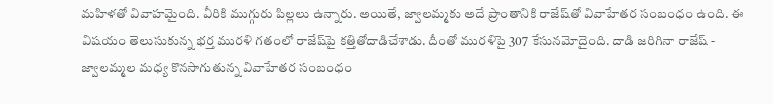మహిళతో వివాహమైంది. వీరికి ముగ్గురు పిల్లలు ఉన్నారు. అయితే, జ్వాలమ్మకు అదే ప్రాంతానికి రాజేష్‌తో వివాహేతర సంబంధం ఉంది. ఈ విషయం తెలుసుకున్న భర్త మురళి గతంలో రాజేష్‌పై కత్తితోదాడిచేశాడు. దీంతో మురళిపై 307 కేసునమోదైంది. దాడి జరిగినా రాజేష్‌ - జ్వాలమ్మల మధ్య కొనసాగుతున్న వివాహేతర సంబంధం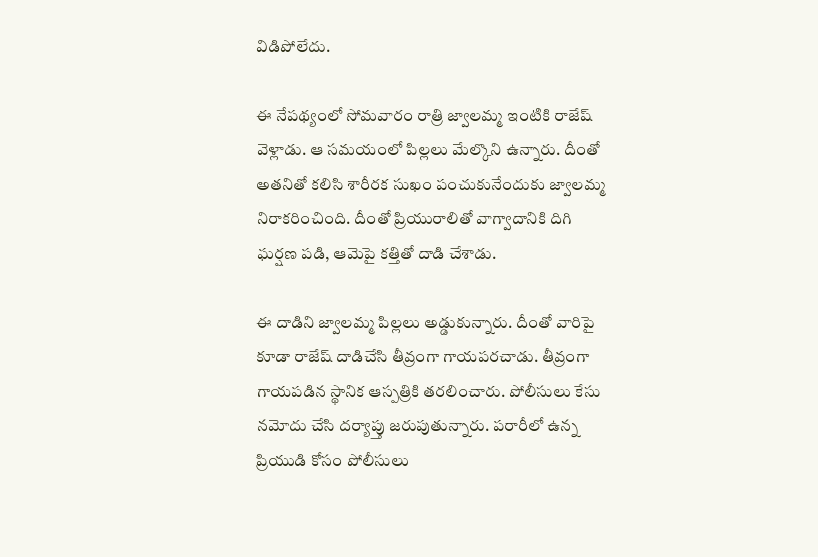విడిపోలేదు.

ఈ నేపథ్యంలో సోమవారం రాత్రి జ్వాలమ్మ ఇంటికి రాజేష్‌ వెళ్లాడు. ఆ సమయంలో పిల్లలు మేల్కొని ఉన్నారు. దీంతో అతనితో కలిసి శారీరక సుఖం పంచుకునేందుకు జ్వాలమ్మ నిరాకరించింది. దీంతో ప్రియురాలితో వాగ్వాదానికి దిగి ఘర్షణ పడి, ఆమెపై కత్తితో దాడి చేశాడు.

ఈ దాడిని జ్వాలమ్మ పిల్లలు అడ్డుకున్నారు. దీంతో వారిపై కూడా రాజేష్ దాడిచేసి తీవ్రంగా గాయపరచాడు. తీవ్రంగా గాయపడిన స్థానిక ఆస్పత్రికి తరలించారు. పోలీసులు కేసు నమోదు చేసి దర్యాప్తు జరుపుతున్నారు. పరారీలో ఉన్న ప్రియుడి కోసం పోలీసులు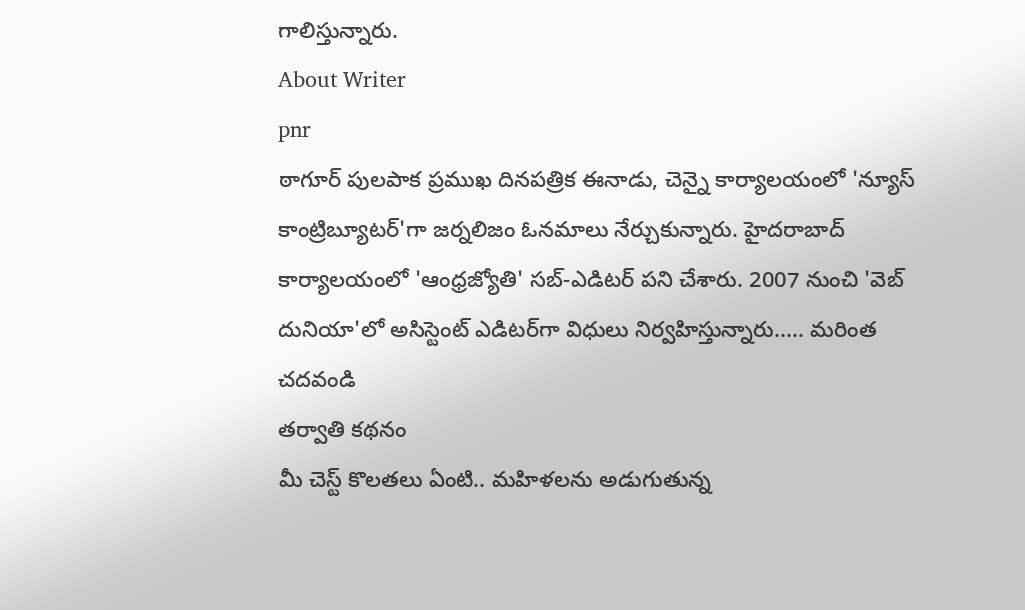గాలిస్తున్నారు.
About Writer
pnr
ఠాగూర్ పులపాక ప్రముఖ దినపత్రిక ఈనాడు, చెన్నై కార్యాలయంలో 'న్యూస్ కాంట్రిబ్యూటర్‌'గా జర్నలిజం ఓనమాలు నేర్చుకున్నారు. హైదరాబాద్ కార్యాలయంలో 'ఆంధ్రజ్యోతి' సబ్-ఎడిటర్ పని చేశారు. 2007 నుంచి 'వెబ్ దునియా'లో అసిస్టెంట్ ఎడిటర్‌‌గా విధులు నిర్వహిస్తున్నారు..... మరింత చదవండి
తర్వాతి కథనం
మీ చెస్ట్ కొలతలు ఏంటి.. మహిళలను అడుగుతున్న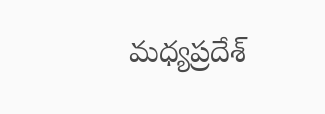మధ్యప్రదేశ్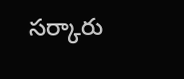సర్కారు